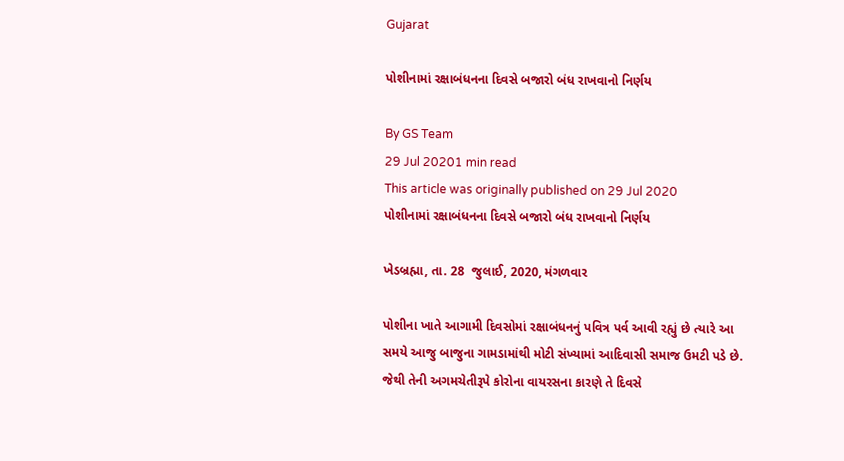Gujarat

પોશીનામાં રક્ષાબંધનના દિવસે બજારો બંધ રાખવાનો નિર્ણય

By GS Team
29 Jul 20201 min read
This article was originally published on 29 Jul 2020
પોશીનામાં રક્ષાબંધનના દિવસે બજારો બંધ રાખવાનો નિર્ણય

ખેડબ્રહ્મા, તા. 28  જુલાઈ, 2020, મંગળવાર

પોશીના ખાતે આગામી દિવસોમાં રક્ષાબંધનનું પવિત્ર પર્વ આવી રહ્યું છે ત્યારે આ સમયે આજુ બાજુના ગામડામાંથી મોટી સંખ્યામાં આદિવાસી સમાજ ઉમટી પડે છે. જેથી તેની અગમચેતીરૂપે કોરોના વાયરસના કારણે તે દિવસે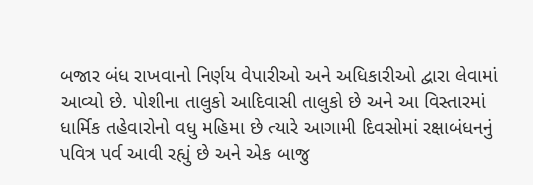બજાર બંધ રાખવાનો નિર્ણય વેપારીઓ અને અધિકારીઓ દ્વારા લેવામાં આવ્યો છે. પોશીના તાલુકો આદિવાસી તાલુકો છે અને આ વિસ્તારમાં ધાર્મિક તહેવારોનો વધુ મહિમા છે ત્યારે આગામી દિવસોમાં રક્ષાબંધનનું પવિત્ર પર્વ આવી રહ્યું છે અને એક બાજુ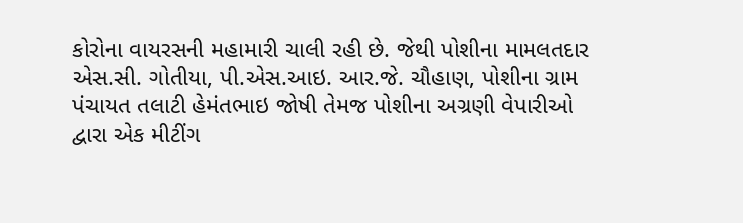કોરોના વાયરસની મહામારી ચાલી રહી છે. જેથી પોશીના મામલતદાર એસ.સી. ગોતીયા, પી.એસ.આઇ. આર.જે. ચૌહાણ, પોશીના ગ્રામ પંચાયત તલાટી હેમંતભાઇ જોષી તેમજ પોશીના અગ્રણી વેપારીઓ દ્વારા એક મીટીંગ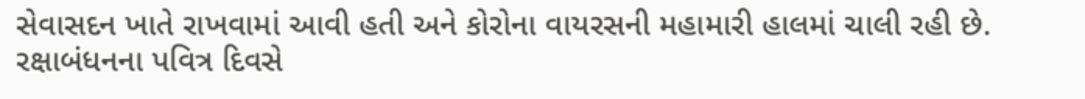સેવાસદન ખાતે રાખવામાં આવી હતી અને કોરોના વાયરસની મહામારી હાલમાં ચાલી રહી છે. રક્ષાબંધનના પવિત્ર દિવસે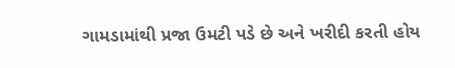ગામડામાંથી પ્રજા ઉમટી પડે છે અને ખરીદી કરતી હોય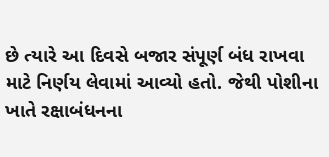છે ત્યારે આ દિવસે બજાર સંપૂર્ણ બંધ રાખવા માટે નિર્ણય લેવામાં આવ્યો હતો. જેથી પોશીના ખાતે રક્ષાબંધનના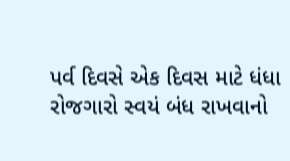પર્વ દિવસે એક દિવસ માટે ધંધા રોજગારો સ્વયં બંધ રાખવાનો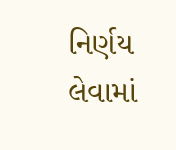નિર્ણય લેવામાં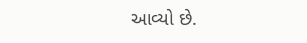આવ્યો છે.